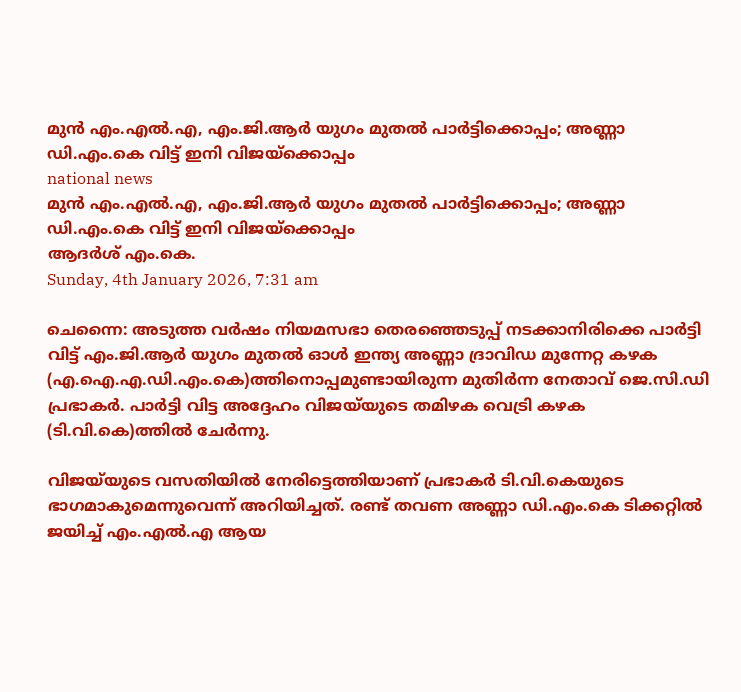മുന്‍ എം.എല്‍.എ, എം.ജി.ആര്‍ യുഗം മുതല്‍ പാര്‍ട്ടിക്കൊപ്പം; അണ്ണാ ഡി.എം.കെ വിട്ട് ഇനി വിജയ്‌ക്കൊപ്പം
national news
മുന്‍ എം.എല്‍.എ, എം.ജി.ആര്‍ യുഗം മുതല്‍ പാര്‍ട്ടിക്കൊപ്പം; അണ്ണാ ഡി.എം.കെ വിട്ട് ഇനി വിജയ്‌ക്കൊപ്പം
ആദര്‍ശ് എം.കെ.
Sunday, 4th January 2026, 7:31 am

ചെന്നൈ: അടുത്ത വര്‍ഷം നിയമസഭാ തെരഞ്ഞെടുപ്പ് നടക്കാനിരിക്കെ പാര്‍ട്ടി വിട്ട് എം.ജി.ആര്‍ യുഗം മുതല്‍ ഓള്‍ ഇന്ത്യ അണ്ണാ ദ്രാവിഡ മുന്നേറ്റ കഴക (എ.ഐ.എ.ഡി.എം.കെ)ത്തിനൊപ്പമുണ്ടായിരുന്ന മുതിര്‍ന്ന നേതാവ് ജെ.സി.ഡി പ്രഭാകര്‍. പാര്‍ട്ടി വിട്ട അദ്ദേഹം വിജയ്‌യുടെ തമിഴക വെട്രി കഴക (ടി.വി.കെ)ത്തില്‍ ചേര്‍ന്നു.

വിജയ്‌യുടെ വസതിയില്‍ നേരിട്ടെത്തിയാണ് പ്രഭാകര്‍ ടി.വി.കെയുടെ ഭാഗമാകുമെന്നുവെന്ന് അറിയിച്ചത്. രണ്ട് തവണ അണ്ണാ ഡി.എം.കെ ടിക്കറ്റില്‍ ജയിച്ച് എം.എല്‍.എ ആയ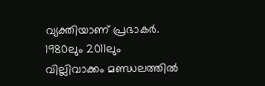വ്യക്തിയാണ് പ്രഭാകര്‍. 1980ലും 2011ലും വില്ലിവാക്കം മണ്ഡലത്തില്‍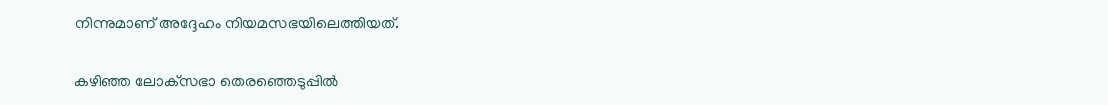നിന്നുമാണ് അദ്ദേഹം നിയമസഭയിലെത്തിയത്.

കഴിഞ്ഞ ലോക്‌സഭാ തെരഞ്ഞെടുപ്പില്‍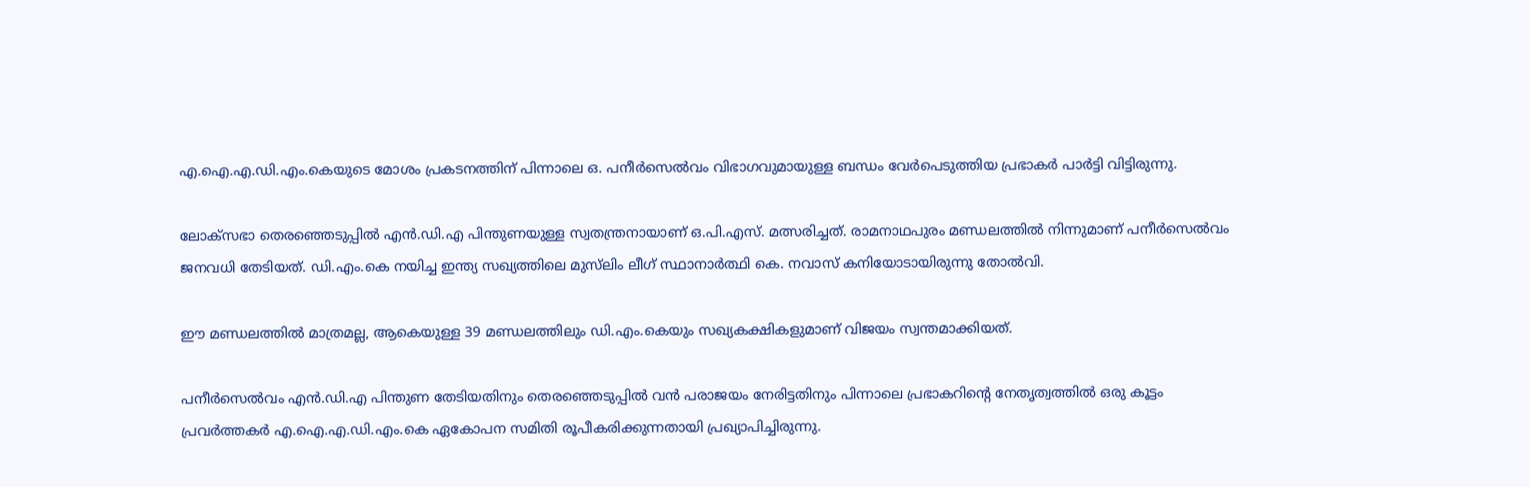എ.ഐ.എ.ഡി.എം.കെയുടെ മോശം പ്രകടനത്തിന് പിന്നാലെ ഒ. പനീര്‍സെല്‍വം വിഭാഗവുമായുള്ള ബന്ധം വേര്‍പെടുത്തിയ പ്രഭാകര്‍ പാര്‍ട്ടി വിട്ടിരുന്നു.

ലോക്‌സഭാ തെരഞ്ഞെടുപ്പില്‍ എന്‍.ഡി.എ പിന്തുണയുള്ള സ്വതന്ത്രനായാണ് ഒ.പി.എസ്. മത്സരിച്ചത്. രാമനാഥപുരം മണ്ഡലത്തില്‍ നിന്നുമാണ് പനീര്‍സെല്‍വം ജനവധി തേടിയത്. ഡി.എം.കെ നയിച്ച ഇന്ത്യ സഖ്യത്തിലെ മുസ്‌ലിം ലീഗ് സ്ഥാനാര്‍ത്ഥി കെ. നവാസ് കനിയോടായിരുന്നു തോല്‍വി.

ഈ മണ്ഡലത്തില്‍ മാത്രമല്ല, ആകെയുള്ള 39 മണ്ഡലത്തിലും ഡി.എം.കെയും സഖ്യകക്ഷികളുമാണ് വിജയം സ്വന്തമാക്കിയത്.

പനീര്‍സെല്‍വം എന്‍.ഡി.എ പിന്തുണ തേടിയതിനും തെരഞ്ഞെടുപ്പില്‍ വന്‍ പരാജയം നേരിട്ടതിനും പിന്നാലെ പ്രഭാകറിന്റെ നേതൃത്വത്തില്‍ ഒരു കൂട്ടം പ്രവര്‍ത്തകര്‍ എ.ഐ.എ.ഡി.എം.കെ ഏകോപന സമിതി രൂപീകരിക്കുന്നതായി പ്രഖ്യാപിച്ചിരുന്നു.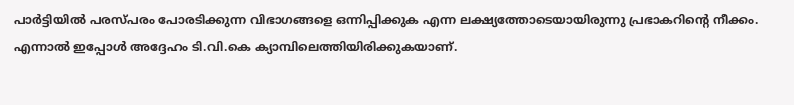പാര്‍ട്ടിയില്‍ പരസ്പരം പോരടിക്കുന്ന വിഭാഗങ്ങളെ ഒന്നിപ്പിക്കുക എന്ന ലക്ഷ്യത്തോടെയായിരുന്നു പ്രഭാകറിന്റെ നീക്കം. എന്നാല്‍ ഇപ്പോള്‍ അദ്ദേഹം ടി.വി.കെ ക്യാമ്പിലെത്തിയിരിക്കുകയാണ്.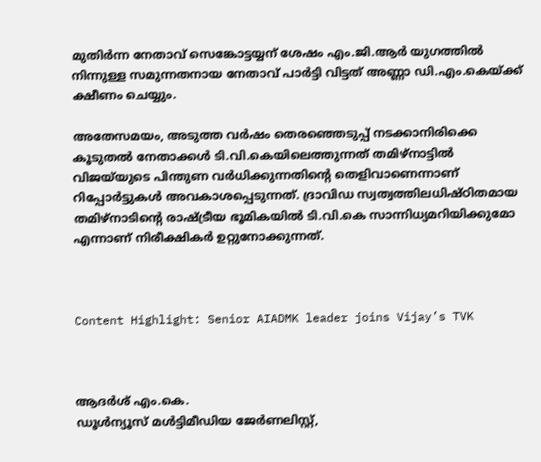മുതിര്‍ന്ന നേതാവ് സെങ്കോട്ടയ്യന് ശേഷം എം.ജി.ആര്‍ യുഗത്തില്‍ നിന്നുള്ള സമുന്നതനായ നേതാവ് പാര്‍ട്ടി വിട്ടത് അണ്ണാ ഡി.എം.കെയ്ക്ക് ക്ഷീണം ചെയ്യും.

അതേസമയം, അടുത്ത വര്‍ഷം തെരഞ്ഞെടുപ്പ് നടക്കാനിരിക്കെ കൂടുതല്‍ നേതാക്കള്‍ ടി.വി.കെയിലെത്തുന്നത് തമിഴ്‌നാട്ടില്‍ വിജയ്‌യുടെ പിന്തുണ വര്‍ധിക്കുന്നതിന്റെ തെളിവാണെന്നാണ് റിപ്പോര്‍ട്ടുകള്‍ അവകാശപ്പെടുന്നത്. ദ്രാവിഡ സ്വത്വത്തിലധിഷ്ഠിതമായ തമിഴ്‌നാടിന്റെ രാഷ്ട്രീയ ഭൂമികയില്‍ ടി.വി.കെ സാന്നിധ്യമറിയിക്കുമോ എന്നാണ് നിരീക്ഷികര്‍ ഉറ്റുനോക്കുന്നത്.



Content Highlight: Senior AIADMK leader joins Vijay’s TVK



ആദര്‍ശ് എം.കെ.
ഡൂള്‍ന്യൂസ് മള്‍ട്ടിമീഡിയ ജേര്‍ണലിസ്റ്റ്,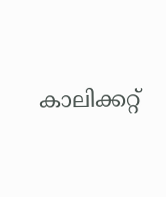കാലിക്കറ്റ്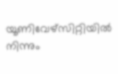യൂണിവേഴ്സിറ്റിയില്‍ നിന്നും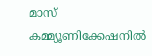മാസ് കമ്മ്യൂണിക്കേഷനില്‍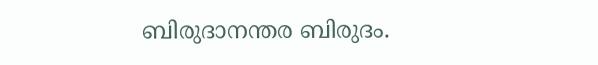ബിരുദാനന്തര ബിരുദം.